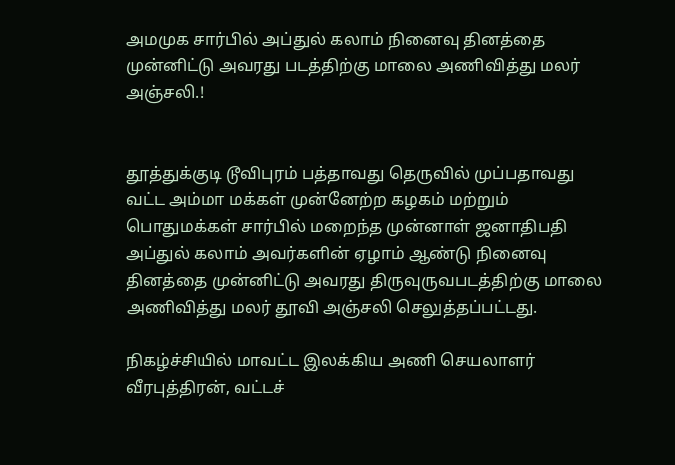அமமுக சார்பில் அப்துல் கலாம் நினைவு தினத்தை முன்னிட்டு அவரது படத்திற்கு மாலை அணிவித்து மலர் அஞ்சலி.!


தூத்துக்குடி டூவிபுரம் பத்தாவது தெருவில் முப்பதாவது வட்ட அம்மா மக்கள் முன்னேற்ற கழகம் மற்றும் பொதுமக்கள் சார்பில் மறைந்த முன்னாள் ஜனாதிபதி அப்துல் கலாம் அவர்களின் ஏழாம் ஆண்டு நினைவு தினத்தை முன்னிட்டு அவரது திருவுருவபடத்திற்கு மாலை அணிவித்து மலர் தூவி அஞ்சலி செலுத்தப்பட்டது.

நிகழ்ச்சியில் மாவட்ட இலக்கிய அணி செயலாளர் வீரபுத்திரன், வட்டச்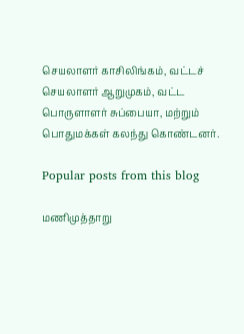செயலாளர் காசிலிங்கம், வட்டச் செயலாளர் ஆறுமுகம், வட்ட பொருளாளர் சுப்பையா, மற்றும் பொதுமக்கள் கலந்து கொண்டனர்.

Popular posts from this blog

மணிமுத்தாறு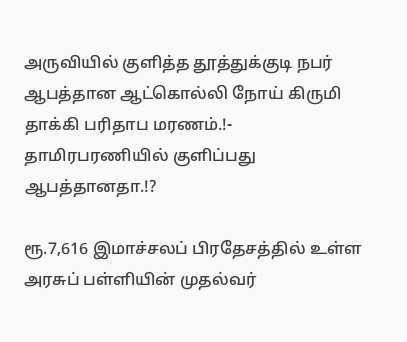அருவியில் குளித்த தூத்துக்குடி நபர் ஆபத்தான ஆட்கொல்லி நோய் கிருமி தாக்கி பரிதாப மரணம்.!- தாமிரபரணியில் குளிப்பது ஆபத்தானதா.!?

ரூ.7,616 இமாச்சலப் பிரதேசத்தில் உள்ள அரசுப் பள்ளியின் முதல்வர்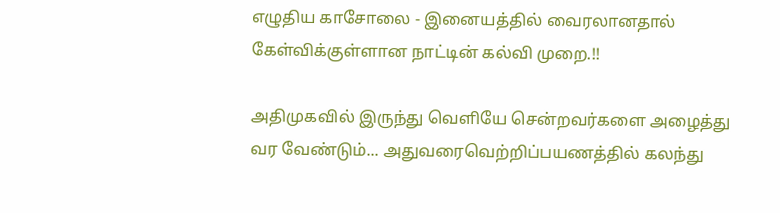எழுதிய காசோலை - இனையத்தில் வைரலானதால் கேள்விக்குள்ளான நாட்டின் கல்வி முறை.!!

அதிமுகவில் இருந்து வெளியே சென்றவர்களை அழைத்து வர வேண்டும்... அதுவரைவெற்றிப்பயணத்தில் கலந்து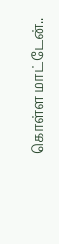கொள்ள மாட்டேன்..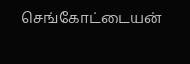செங்கோட்டையன்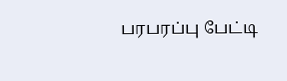பரபரப்பு பேட்டி